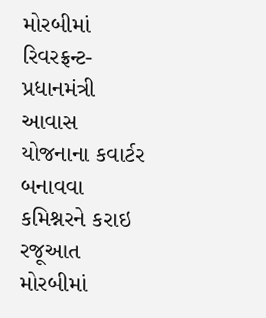મોરબીમાં રિવરફ્રન્ટ-પ્રધાનમંત્રી આવાસ યોજનાના કવાર્ટર બનાવવા કમિશ્નરને કરાઇ રજૂઆત મોરબીમાં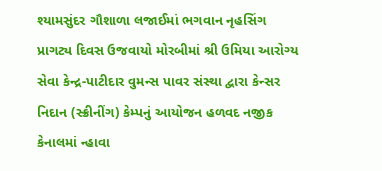શ્યામસુંદર ગૌશાળા લજાઈમાં ભગવાન નૃહસિંગ પ્રાગટ્ય દિવસ ઉજવાયો મોરબીમાં શ્રી ઉમિયા આરોગ્ય સેવા કેન્દ્ર-પાટીદાર વુમન્સ પાવર સંસ્થા દ્વારા કેન્સર નિદાન (સ્ક્રીનીંગ) કેમ્પનું આયોજન હળવદ નજીક કેનાલમાં ન્હાવા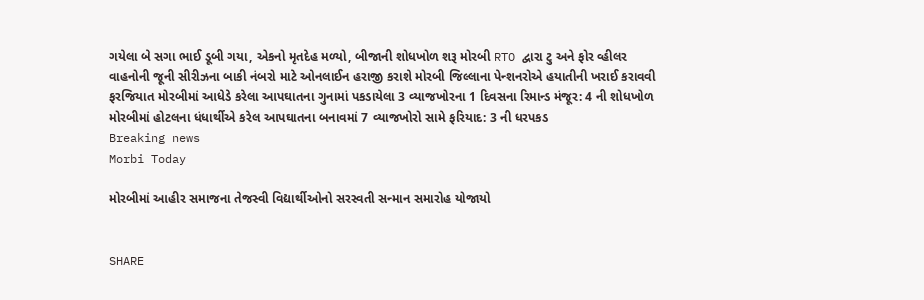ગયેલા બે સગા ભાઈ ડૂબી ગયા, એકનો મૃતદેહ મળ્યો, બીજાની શોધખોળ શરૂ મોરબી RTO દ્વારા ટુ અને ફોર વ્હીલર વાહનોની જૂની સીરીઝના બાકી નંબરો માટે ઓનલાઈન હરાજી કરાશે મોરબી જિલ્લાના પેન્શનરોએ હયાતીની ખરાઈ કરાવવી ફરજિયાત મોરબીમાં આધેડે કરેલા આપઘાતના ગુનામાં પકડાયેલા 3 વ્યાજખોરના 1 દિવસના રિમાન્ડ મંજૂર: 4 ની શોધખોળ મોરબીમાં હોટલના ધંધાર્થીએ કરેલ આપઘાતના બનાવમાં 7 વ્યાજખોરો સામે ફરિયાદ: 3 ની ધરપકડ
Breaking news
Morbi Today

મોરબીમાં આહીર સમાજના તેજસ્વી વિદ્યાર્થીઓનો સરસ્વતી સન્માન સમારોહ યોજાયો


SHARE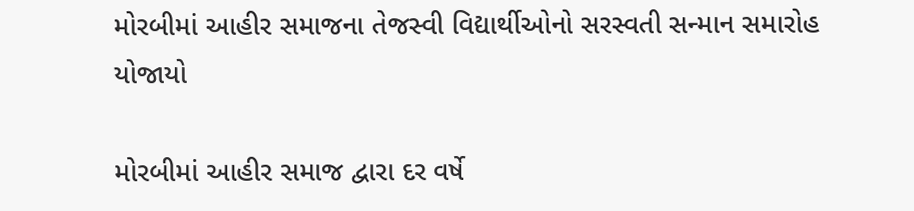મોરબીમાં આહીર સમાજના તેજસ્વી વિદ્યાર્થીઓનો સરસ્વતી સન્માન સમારોહ યોજાયો

મોરબીમાં આહીર સમાજ દ્વારા દર વર્ષે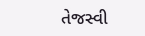તેજસ્વી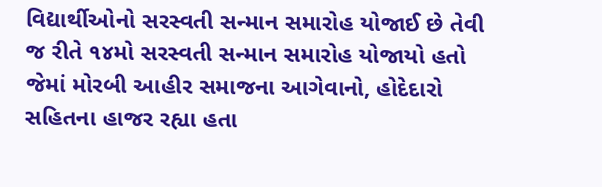વિદ્યાર્થીઓનો સરસ્વતી સન્માન સમારોહ યોજાઈ છે તેવી જ રીતે ૧૪મો સરસ્વતી સન્માન સમારોહ યોજાયો હતો જેમાં મોરબી આહીર સમાજના આગેવાનો, હોદેદારો સહિતના હાજર રહ્યા હતા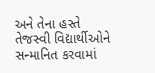અને તેના હસ્તે તેજસ્વી વિદ્યાર્થીઓને સન્માનિત કરવામાં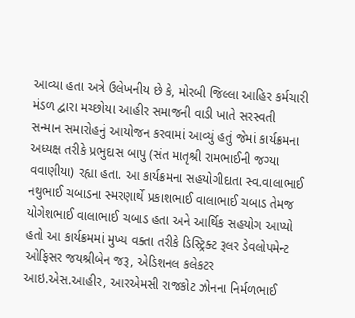આવ્યા હતા અત્રે ઉલેખનીય છે કે, મોરબી જિલ્લા આહિર કર્મચારી મંડળ દ્વારા મચ્છોયા આહીર સમાજની વાડી ખાતે સરસ્વતી સન્માન સમારોહનું આયોજન કરવામાં આવ્યું હતું જેમાં કાર્યક્રમના અધ્યક્ષ તરીકે પ્રભુદાસ બાપુ (સંત માતૃશ્રી રામભાઈની જગ્યા વવાણીયા) રહ્યા હતા. આ કાર્યક્રમના સહયોગીદાતા સ્વ.વાલાભાઈ નથુભાઈ ચબાડના સ્મરણાર્થે પ્રકાશભાઈ વાલાભાઈ ચબાડ તેમજ યોગેશભાઈ વાલાભાઈ ચબાડ હતા અને આર્થિક સહયોગ આપ્યો હતો આ કાર્યક્રમમાં મુખ્ય વક્તા તરીકે ડિસ્ટ્રિક્ટ રૂલર ડેવલોપમેન્ટ ઓફિસર જયશ્રીબેન જરૂ, એડિશનલ કલેકટર આઇ.એસ.આહીર, આરએમસી રાજકોટ ઝોનના નિર્મળભાઈ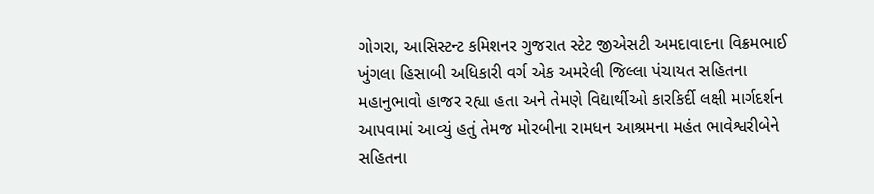ગોગરા, આસિસ્ટન્ટ કમિશનર ગુજરાત સ્ટેટ જીએસટી અમદાવાદના વિક્રમભાઈ ખુંગલા હિસાબી અધિકારી વર્ગ એક અમરેલી જિલ્લા પંચાયત સહિતના મહાનુભાવો હાજર રહ્યા હતા અને તેમણે વિદ્યાર્થીઓ કારકિર્દી લક્ષી માર્ગદર્શન આપવામાં આવ્યું હતું તેમજ મોરબીના રામધન આશ્રમના મહંત ભાવેશ્વરીબેને સહિતના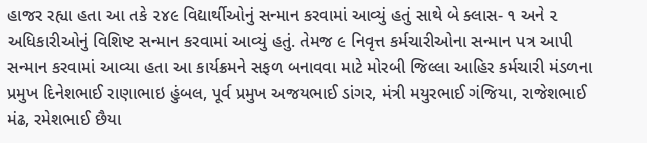હાજર રહ્યા હતા આ તકે ૨૪૯ વિદ્યાર્થીઓનું સન્માન કરવામાં આવ્યું હતું સાથે બે ક્લાસ- ૧ અને ૨ અધિકારીઓનું વિશિષ્ટ સન્માન કરવામાં આવ્યું હતું. તેમજ ૯ નિવૃત્ત કર્મચારીઓના સન્માન પત્ર આપી સન્માન કરવામાં આવ્યા હતા આ કાર્યક્રમને સફળ બનાવવા માટે મોરબી જિલ્લા આહિર કર્મચારી મંડળના પ્રમુખ દિનેશભાઈ રાણાભાઇ હુંબલ, પૂર્વ પ્રમુખ અજયભાઈ ડાંગર, મંત્રી મયુરભાઈ ગંજિયા, રાજેશભાઈ મંઢ, રમેશભાઈ છૈયા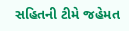સહિતની ટીમે જહેમત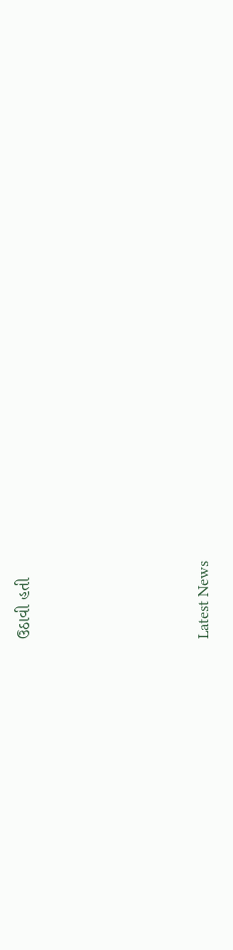ઉઠાવી હતી






Latest News